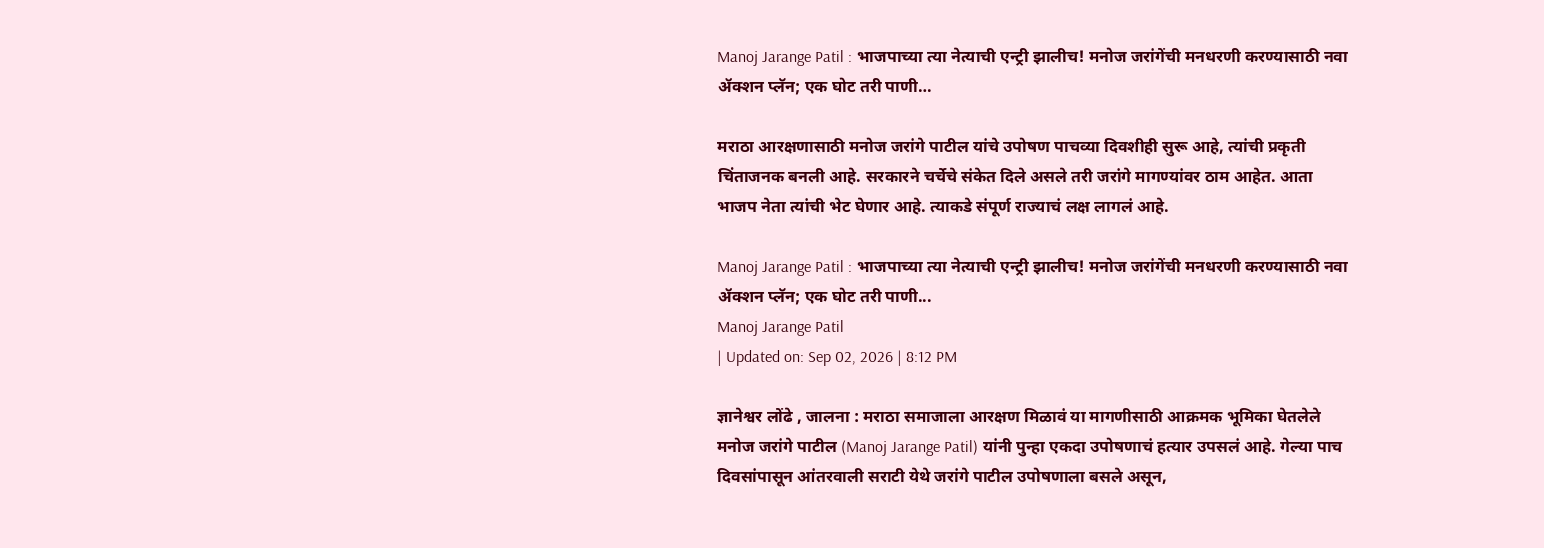Manoj Jarange Patil : भाजपाच्या त्या नेत्याची एन्ट्री झालीच! मनोज जरांगेंची मनधरणी करण्यासाठी नवा ॲक्शन प्लॅन; एक घोट तरी पाणी…

मराठा आरक्षणासाठी मनोज जरांगे पाटील यांचे उपोषण पाचव्या दिवशीही सुरू आहे, त्यांची प्रकृती चिंताजनक बनली आहे. सरकारने चर्चेचे संकेत दिले असले तरी जरांगे मागण्यांवर ठाम आहेत. आता भाजप नेता त्यांची भेट घेणार आहे. त्याकडे संपूर्ण राज्याचं लक्ष लागलं आहे.

Manoj Jarange Patil : भाजपाच्या त्या नेत्याची एन्ट्री झालीच! मनोज जरांगेंची मनधरणी करण्यासाठी नवा ॲक्शन प्लॅन; एक घोट तरी पाणी...
Manoj Jarange Patil
| Updated on: Sep 02, 2026 | 8:12 PM

ज्ञानेश्वर लोंढे , जालना : मराठा समाजाला आरक्षण मिळावं या मागणीसाठी आक्रमक भूमिका घेतलेले मनोज जरांगे पाटील (Manoj Jarange Patil) यांनी पुन्हा एकदा उपोषणाचं हत्यार उपसलं आहे. गेल्या पाच दिवसांपासून आंतरवाली सराटी येथे जरांगे पाटील उपोषणाला बसले असून,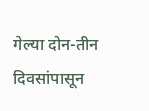गेल्या दोन-तीन दिवसांपासून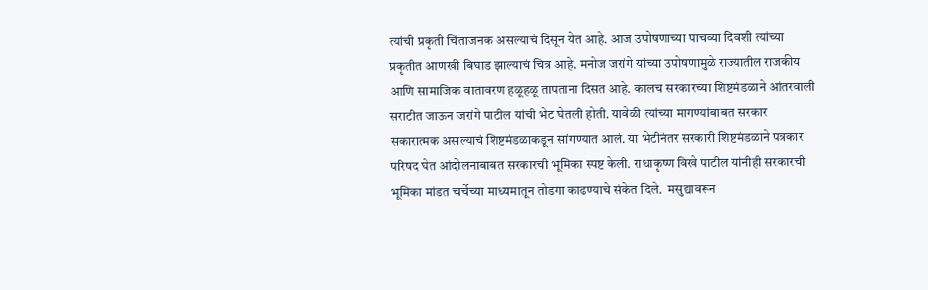त्यांची प्रकृती चिंताजनक असल्याचं दिसून येत आहे. आज उपोषणाच्या पाचव्या दिवशी त्यांच्या प्रकृतीत आणखी बिघाड झाल्याचं चित्र आहे. मनोज जरांगे यांच्या उपोषणामुळे राज्यातील राजकीय आणि सामाजिक वातावरण हळूहळू तापताना दिसत आहे. कालच सरकारच्या शिष्टमंडळाने आंतरवाली सराटीत जाऊन जरांगे पाटील यांची भेट घेतली होती. यावेळी त्यांच्या मागण्यांबाबत सरकार सकारात्मक असल्याचं शिष्टमंडळाकडून सांगण्यात आलं. या भेटीनंतर सरकारी शिष्टमंडळाने पत्रकार परिषद घेत आंदोलनाबाबत सरकारची भूमिका स्पष्ट केली. राधाकृष्ण विखे पाटील यांनीही सरकारची भूमिका मांडत चर्चेच्या माध्यमातून तोडगा काढण्याचे संकेत दिले.  मसुद्यावरून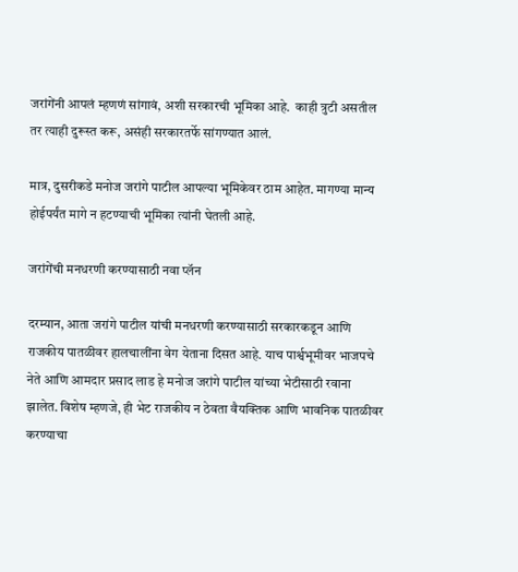जरांगेंनी आपलं म्हणणं सांगावं, अशी सरकारची भूमिका आहे.  काही त्रुटी असतील तर त्याही दुरूस्त करू, असंही सरकारतर्फे सांगण्यात आलं.

मात्र, दुसरीकडे मनोज जरांगे पाटील आपल्या भूमिकेवर ठाम आहेत. मागण्या मान्य होईपर्यंत मागे न हटण्याची भूमिका त्यांनी घेतली आहे.

जरांगेंची मनधरणी करण्यासाठी नवा प्लॅन

दरम्यान, आता जरांगे पाटील यांची मनधरणी करण्यासाठी सरकारकडून आणि राजकीय पातळीवर हालचालींना वेग येताना दिसत आहे. याच पार्श्वभूमीवर भाजपचे नेते आणि आमदार प्रसाद लाड हे मनोज जरांगे पाटील यांच्या भेटीसाठी रवाना झालेत. विशेष म्हणजे, ही भेट राजकीय न ठेवता वैयक्तिक आणि भावनिक पातळीवर करण्याचा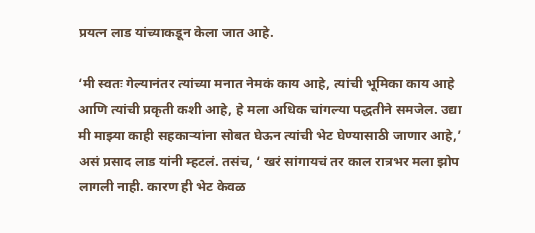प्रयत्न लाड यांच्याकडून केला जात आहे.

‘मी स्वतः गेल्यानंतर त्यांच्या मनात नेमकं काय आहे, त्यांची भूमिका काय आहे आणि त्यांची प्रकृती कशी आहे, हे मला अधिक चांगल्या पद्धतीने समजेल. उद्या मी माझ्या काही सहकाऱ्यांना सोबत घेऊन त्यांची भेट घेण्यासाठी जाणार आहे,’ असं प्रसाद लाड यांनी म्हटलं. तसंच, ‘ खरं सांगायचं तर काल रात्रभर मला झोप लागली नाही. कारण ही भेट केवळ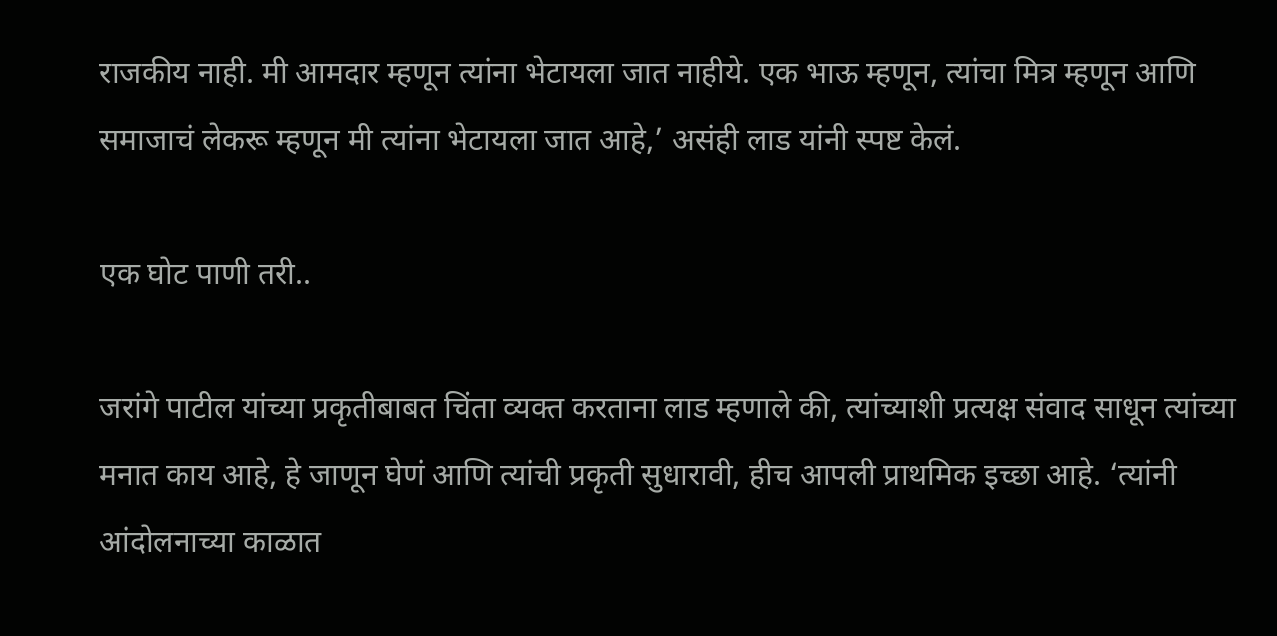राजकीय नाही. मी आमदार म्हणून त्यांना भेटायला जात नाहीये. एक भाऊ म्हणून, त्यांचा मित्र म्हणून आणि समाजाचं लेकरू म्हणून मी त्यांना भेटायला जात आहे,’ असंही लाड यांनी स्पष्ट केलं.

एक घोट पाणी तरी..

जरांगे पाटील यांच्या प्रकृतीबाबत चिंता व्यक्त करताना लाड म्हणाले की, त्यांच्याशी प्रत्यक्ष संवाद साधून त्यांच्या मनात काय आहे, हे जाणून घेणं आणि त्यांची प्रकृती सुधारावी, हीच आपली प्राथमिक इच्छा आहे. ‘त्यांनी आंदोलनाच्या काळात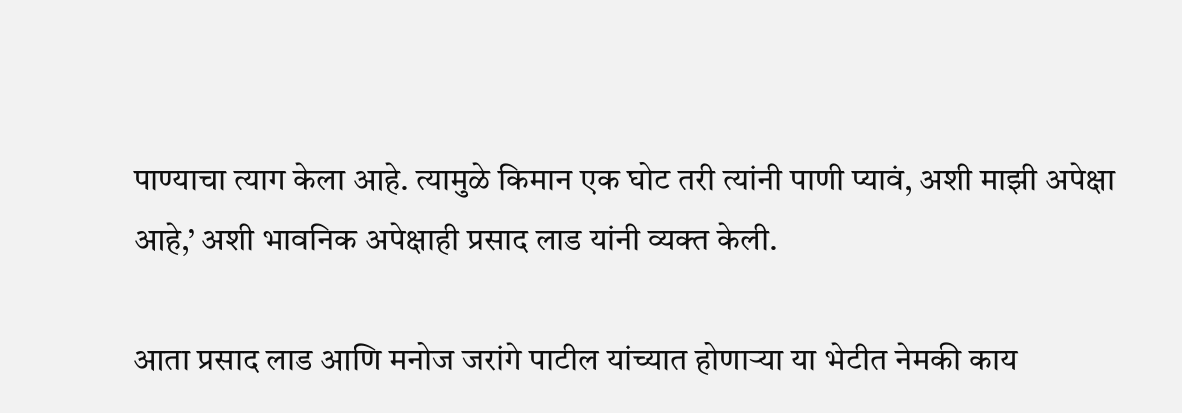पाण्याचा त्याग केला आहे. त्यामुळे किमान एक घोट तरी त्यांनी पाणी प्यावं, अशी माझी अपेक्षा आहे,’ अशी भावनिक अपेक्षाही प्रसाद लाड यांनी व्यक्त केली.

आता प्रसाद लाड आणि मनोज जरांगे पाटील यांच्यात होणाऱ्या या भेटीत नेमकी काय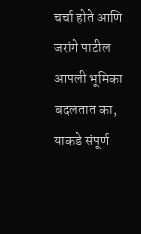चर्चा होते आणि जरांगे पाटील आपली भूमिका बदलतात का, याकडे संपूर्ण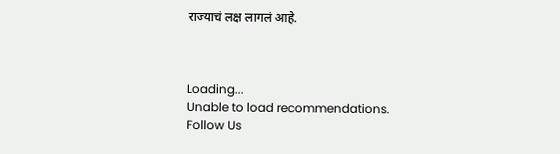राज्याचं लक्ष लागलं आहे.



Loading...
Unable to load recommendations.
Follow Us